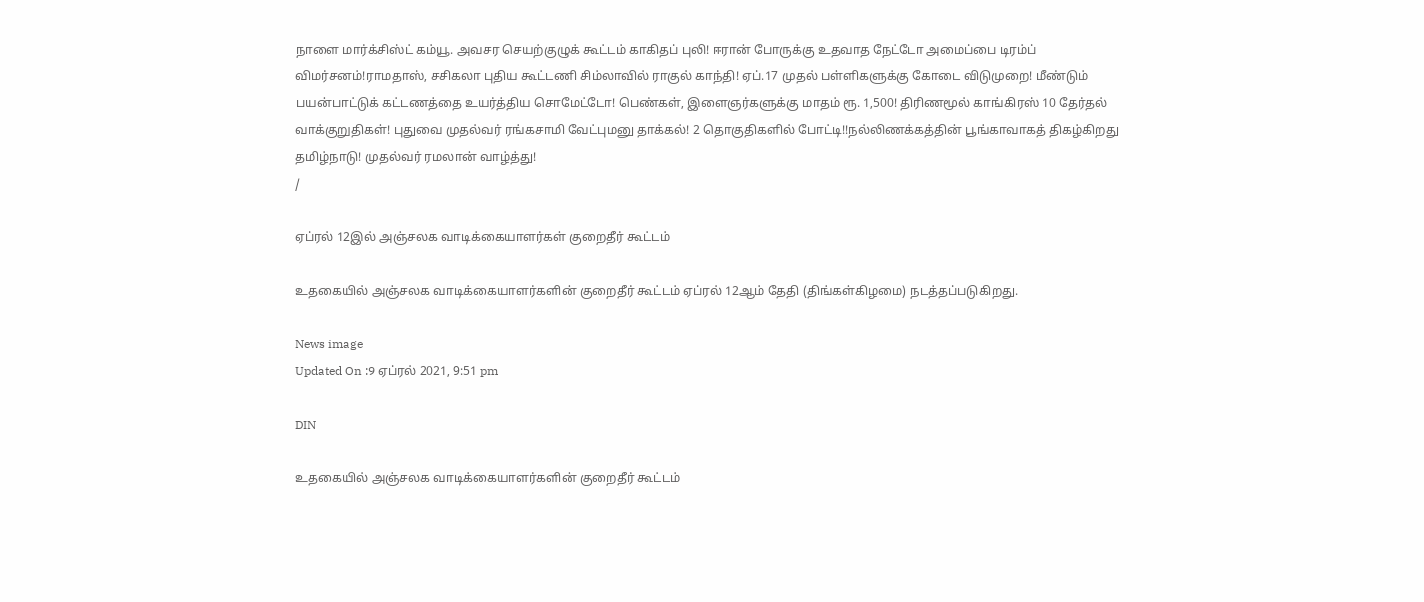நாளை மார்க்சிஸ்ட் கம்யூ. அவசர செயற்குழுக் கூட்டம் காகிதப் புலி! ஈரான் போருக்கு உதவாத நேட்டோ அமைப்பை டிரம்ப் விமர்சனம்!ராமதாஸ், சசிகலா புதிய கூட்டணி சிம்லாவில் ராகுல் காந்தி! ஏப்.17 முதல் பள்ளிகளுக்கு கோடை விடுமுறை! மீண்டும் பயன்பாட்டுக் கட்டணத்தை உயர்த்திய சொமேட்டோ! பெண்கள், இளைஞர்களுக்கு மாதம் ரூ. 1,500! திரிணமூல் காங்கிரஸ் 10 தேர்தல் வாக்குறுதிகள்! புதுவை முதல்வர் ரங்கசாமி வேட்புமனு தாக்கல்! 2 தொகுதிகளில் போட்டி!!நல்லிணக்கத்தின் பூங்காவாகத் திகழ்கிறது தமிழ்நாடு! முதல்வர் ரமலான் வாழ்த்து!
/

ஏப்ரல் 12இல் அஞ்சலக வாடிக்கையாளர்கள் குறைதீர் கூட்டம்

உதகையில் அஞ்சலக வாடிக்கையாளர்களின் குறைதீர் கூட்டம் ஏப்ரல் 12ஆம் தேதி (திங்கள்கிழமை) நடத்தப்படுகிறது.

News image
Updated On :9 ஏப்ரல் 2021, 9:51 pm

DIN

உதகையில் அஞ்சலக வாடிக்கையாளர்களின் குறைதீர் கூட்டம்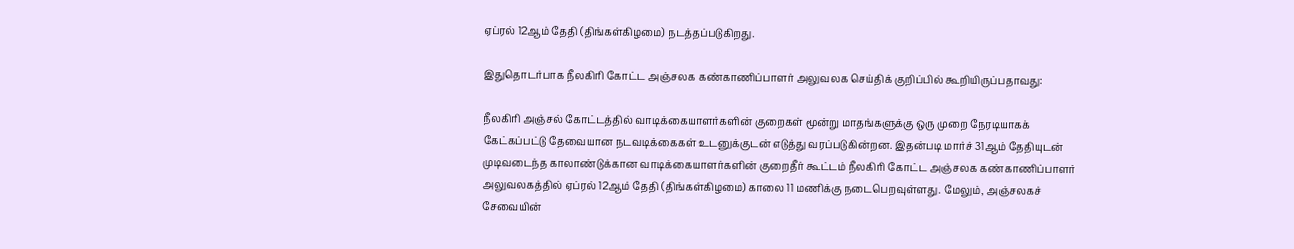ஏப்ரல் 12ஆம் தேதி (திங்கள்கிழமை) நடத்தப்படுகிறது.

இதுதொடர்பாக நீலகிரி கோட்ட அஞ்சலக கண்காணிப்பாளர் அலுவலக செய்திக் குறிப்பில் கூறியிருப்பதாவது:

நீலகிரி அஞ்சல் கோட்டத்தில் வாடிக்கையாளர்களின் குறைகள் மூன்று மாதங்களுக்கு ஒரு முறை நேரடியாகக் கேட்கப்பட்டு தேவையான நடவடிக்கைகள் உடனுக்குடன் எடுத்து வரப்படுகின்றன. இதன்படி மார்ச் 31ஆம் தேதியுடன் முடிவடைந்த காலாண்டுக்கான வாடிக்கையாளர்களின் குறைதீர் கூட்டம் நீலகிரி கோட்ட அஞ்சலக கண்காணிப்பாளர் அலுவலகத்தில் ஏப்ரல் 12ஆம் தேதி (திங்கள்கிழமை) காலை 11 மணிக்கு நடைபெறவுள்ளது. மேலும், அஞ்சலகச் சேவையின்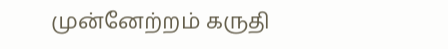முன்னேற்றம் கருதி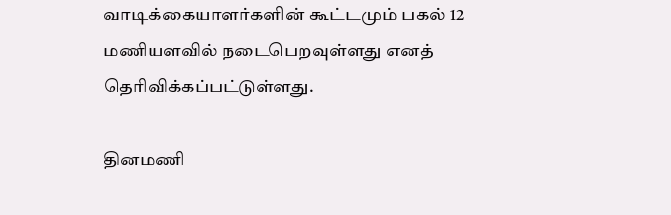வாடிக்கையாளர்களின் கூட்டமும் பகல் 12 மணியளவில் நடைபெறவுள்ளது எனத் தெரிவிக்கப்பட்டுள்ளது.

தினமணி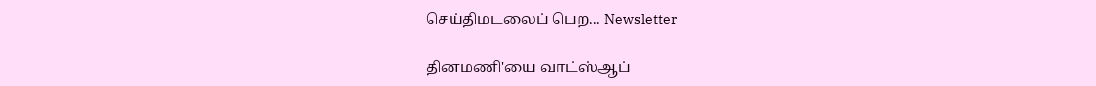செய்திமடலைப் பெற... Newsletter

தினமணி'யை வாட்ஸ்ஆப்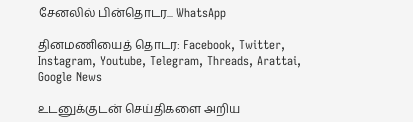சேனலில் பின்தொடர... WhatsApp

தினமணியைத் தொடர: Facebook, Twitter, Instagram, Youtube, Telegram, Threads, Arattai, Google News

உடனுக்குடன் செய்திகளை அறிய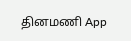தினமணி App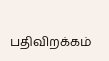பதிவிறக்கம்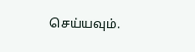செய்யவும்.